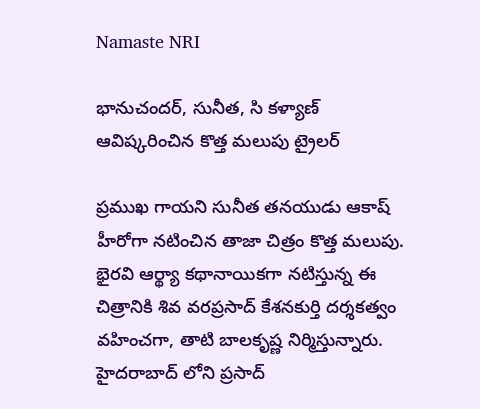Namaste NRI

భానుచందర్, సునీత, సి కళ్యాణ్ ఆవిష్కరించిన కొత్త మలుపు ట్రైలర్

ప్రముఖ గాయని సునీత తనయుడు ఆకాష్ హీరోగా నటించిన తాజా చిత్రం కొత్త మలుపు. భైరవి ఆర్థ్యా కథానాయికగా నటిస్తున్న ఈ చిత్రానికి శివ వరప్రసాద్ కేశనకుర్తి దర్శకత్వం వహించగా, తాటి బాలకృష్ణ నిర్మిస్తున్నారు. హైదరాబాద్‌ లోని ప్రసాద్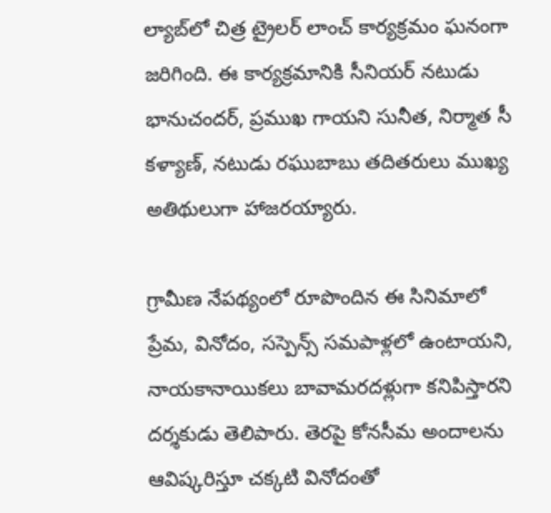ల్యాబ్‌లో చిత్ర ట్రైలర్ లాంచ్ కార్యక్రమం ఘనంగా జరిగింది. ఈ కార్యక్రమానికి సీనియర్ నటుడు భానుచందర్, ప్రముఖ గాయని సునీత, నిర్మాత సీ కళ్యాణ్, నటుడు రఘుబాబు తదితరులు ముఖ్య అతిథులుగా హాజరయ్యారు.

గ్రామీణ నేపథ్యంలో రూపొందిన ఈ సినిమాలో ప్రేమ, వినోదం, సస్పెన్స్‌ సమపాళ్లలో ఉంటాయని, నాయకానాయికలు బావామరదళ్లుగా కనిపిస్తారని దర్శకుడు తెలిపారు. తెరపై కోనసీమ అందాలను ఆవిష్కరిస్తూ చక్కటి వినోదంతో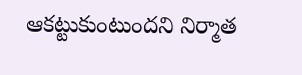ఆకట్టుకుంటుందని నిర్మాత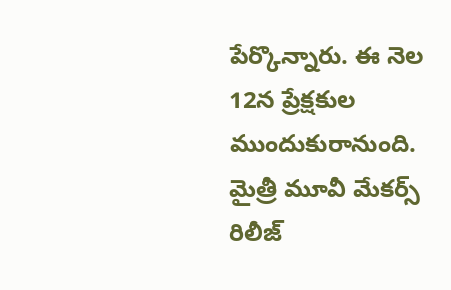పేర్కొన్నారు. ఈ నెల 12న ప్రేక్షకుల ముందుకురానుంది. మైత్రీ మూవీ మేకర్స్‌ రిలీజ్‌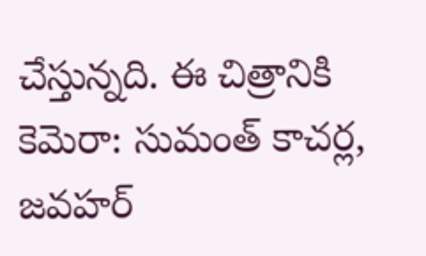చేస్తున్నది. ఈ చిత్రానికి కెమెరా: సుమంత్‌ కాచర్ల, జవహర్‌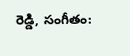రెడ్డి, సంగీతం: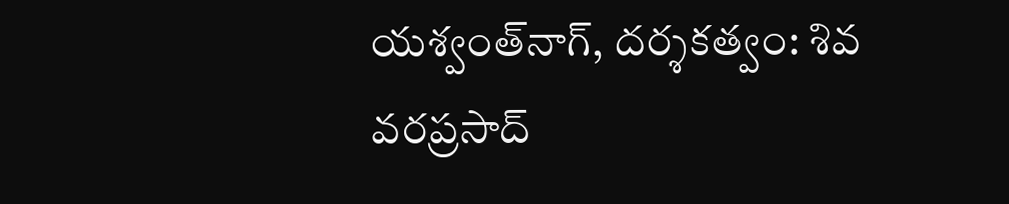యశ్వంత్‌నాగ్‌, దర్శకత్వం: శివ వరప్రసాద్‌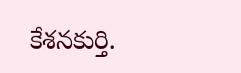కేశనకుర్తి.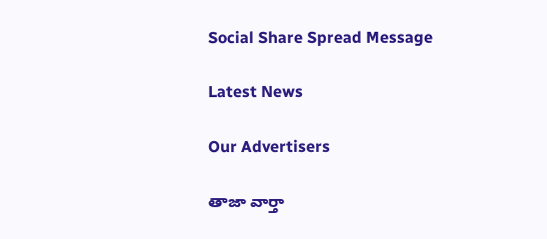Social Share Spread Message

Latest News

Our Advertisers

తాజా వార్తా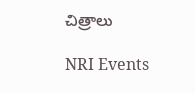చిత్రాలు

NRI Events